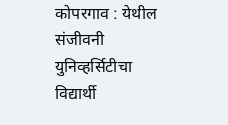कोपरगाव : येथील संजीवनी युनिव्हर्सिटीचा विद्यार्थी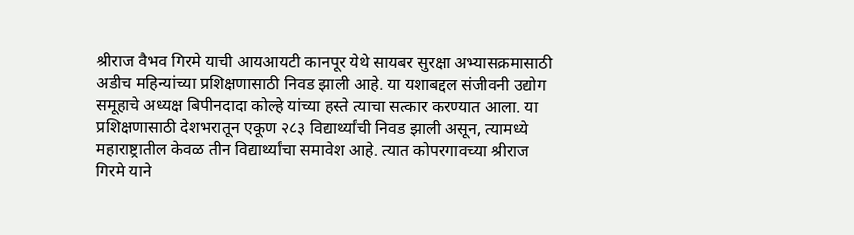श्रीराज वैभव गिरमे याची आयआयटी कानपूर येथे सायबर सुरक्षा अभ्यासक्रमासाठी अडीच महिन्यांच्या प्रशिक्षणासाठी निवड झाली आहे. या यशाबद्दल संजीवनी उद्योग समूहाचे अध्यक्ष बिपीनदादा कोल्हे यांच्या हस्ते त्याचा सत्कार करण्यात आला. या प्रशिक्षणासाठी देशभरातून एकूण २८३ विद्यार्थ्यांची निवड झाली असून, त्यामध्ये महाराष्ट्रातील केवळ तीन विद्यार्थ्यांचा समावेश आहे. त्यात कोपरगावच्या श्रीराज गिरमे याने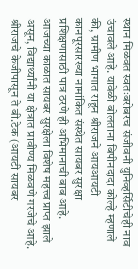स्थान मिळवत स्वतःबरोबरच संजीवनी युनिव्हर्सिटीचेही नाव उंचावले आहे. यावेळी बोलताना बिपीनदादा कोल्हे म्हणाले की, ग्रामीण भागात राहून श्रीराजने आयआयटी कानपूरसारख्या नामांकित संस्थेत सायबर सुरक्षा प्रशिक्षणासाठी पात्र ठरणे ही अभिमानाची बाब आहे. आजच्या काळात सायबर सुरक्षेला विशेष महत्त्व प्राप्त झाले असून, विद्यार्थ्यांनी या क्षेत्रात प्रावीण्य मिळवणे गरजेचे आहे. श्रीराजचे केजीपासून ते बी.टेक (आयटी सायबर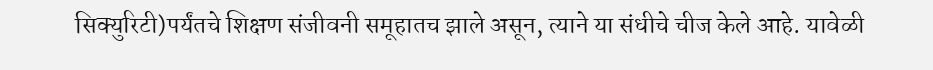सिक्युरिटी)पर्यंतचे शिक्षण संजीवनी समूहातच झाले असून, त्याने या संधीचे चीज केले आहे. यावेळी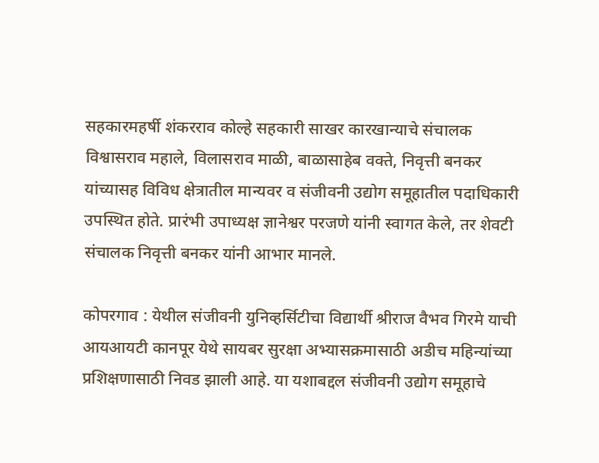सहकारमहर्षी शंकरराव कोल्हे सहकारी साखर कारखान्याचे संचालक विश्वासराव महाले, विलासराव माळी, बाळासाहेब वक्ते, निवृत्ती बनकर यांच्यासह विविध क्षेत्रातील मान्यवर व संजीवनी उद्योग समूहातील पदाधिकारी उपस्थित होते. प्रारंभी उपाध्यक्ष ज्ञानेश्वर परजणे यांनी स्वागत केले, तर शेवटी संचालक निवृत्ती बनकर यांनी आभार मानले.

कोपरगाव : येथील संजीवनी युनिव्हर्सिटीचा विद्यार्थी श्रीराज वैभव गिरमे याची आयआयटी कानपूर येथे सायबर सुरक्षा अभ्यासक्रमासाठी अडीच महिन्यांच्या प्रशिक्षणासाठी निवड झाली आहे. या यशाबद्दल संजीवनी उद्योग समूहाचे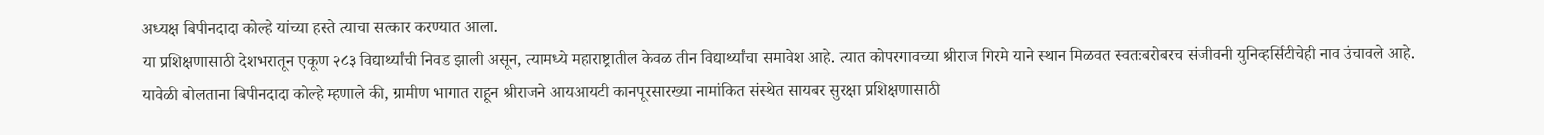अध्यक्ष बिपीनदादा कोल्हे यांच्या हस्ते त्याचा सत्कार करण्यात आला.
या प्रशिक्षणासाठी देशभरातून एकूण २८३ विद्यार्थ्यांची निवड झाली असून, त्यामध्ये महाराष्ट्रातील केवळ तीन विद्यार्थ्यांचा समावेश आहे. त्यात कोपरगावच्या श्रीराज गिरमे याने स्थान मिळवत स्वतःबरोबरच संजीवनी युनिव्हर्सिटीचेही नाव उंचावले आहे.
यावेळी बोलताना बिपीनदादा कोल्हे म्हणाले की, ग्रामीण भागात राहून श्रीराजने आयआयटी कानपूरसारख्या नामांकित संस्थेत सायबर सुरक्षा प्रशिक्षणासाठी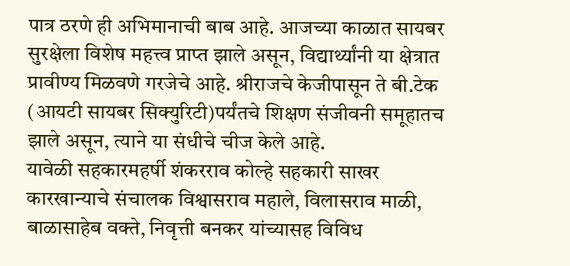पात्र ठरणे ही अभिमानाची बाब आहे. आजच्या काळात सायबर सुरक्षेला विशेष महत्त्व प्राप्त झाले असून, विद्यार्थ्यांनी या क्षेत्रात प्रावीण्य मिळवणे गरजेचे आहे. श्रीराजचे केजीपासून ते बी.टेक (आयटी सायबर सिक्युरिटी)पर्यंतचे शिक्षण संजीवनी समूहातच झाले असून, त्याने या संधीचे चीज केले आहे.
यावेळी सहकारमहर्षी शंकरराव कोल्हे सहकारी साखर कारखान्याचे संचालक विश्वासराव महाले, विलासराव माळी, बाळासाहेब वक्ते, निवृत्ती बनकर यांच्यासह विविध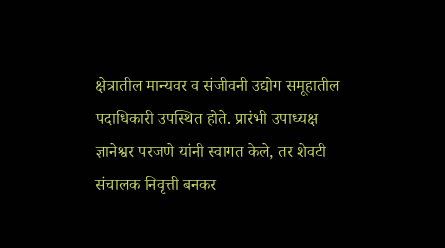क्षेत्रातील मान्यवर व संजीवनी उद्योग समूहातील पदाधिकारी उपस्थित होते. प्रारंभी उपाध्यक्ष ज्ञानेश्वर परजणे यांनी स्वागत केले, तर शेवटी संचालक निवृत्ती बनकर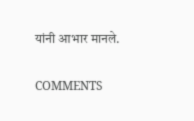यांनी आभार मानले.

COMMENTS